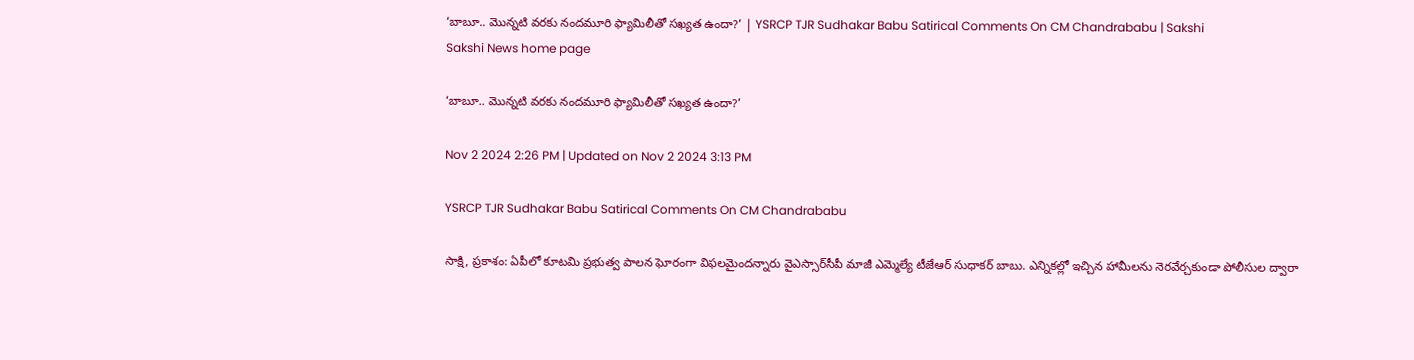‘బాబూ.. మొన్నటి వరకు నందమూరి ఫ్యామిలీతో సఖ్యత ఉందా?’ | YSRCP TJR Sudhakar Babu Satirical Comments On CM Chandrababu | Sakshi
Sakshi News home page

‘బాబూ.. మొన్నటి వరకు నందమూరి ఫ్యామిలీతో సఖ్యత ఉందా?’

Nov 2 2024 2:26 PM | Updated on Nov 2 2024 3:13 PM

YSRCP TJR Sudhakar Babu Satirical Comments On CM Chandrababu

సాక్షి, ప్రకాశం: ఏపీలో కూటమి ప్రభుత్వ పాలన ఘోరంగా విఫలమైందన్నారు వైఎస్సార్‌సీపీ మాజీ ఎమ్మెల్యే టీజేఆర్ సుధాకర్‌ బాబు. ఎన్నికల్లో ఇచ్చిన హామీలను నెరవేర్చకుండా పోలీసుల ద్వారా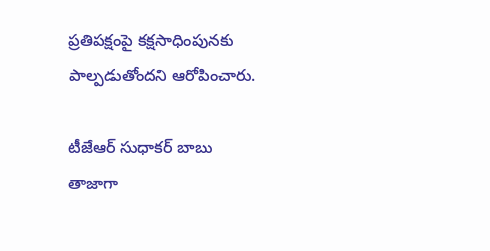ప్రతిపక్షంపై కక్షసాధింపునకు పాల్పడుతోందని ఆరోపించారు.

టీజేఆర్‌ సుధాకర్‌ బాబు తాజాగా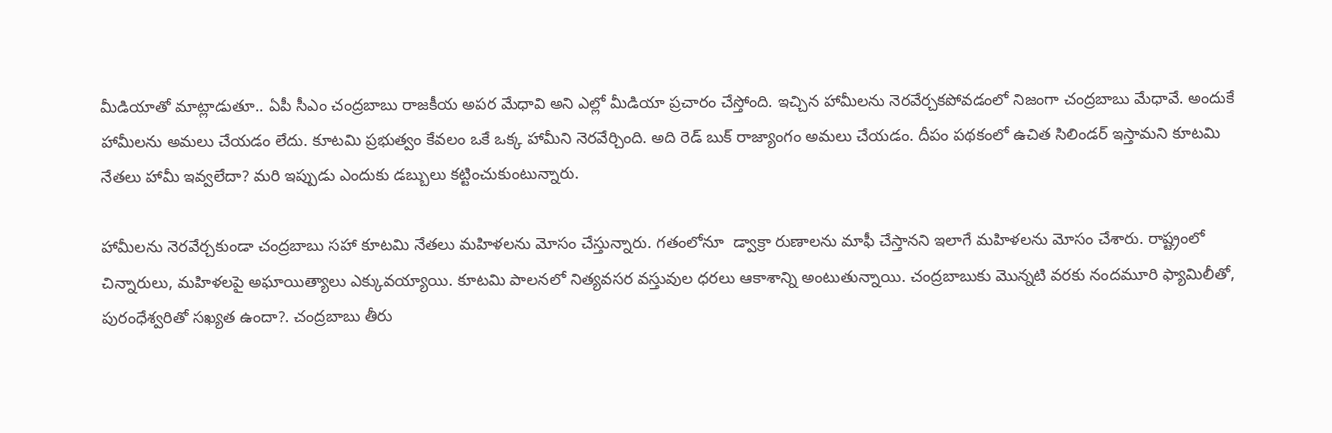మీడియాతో మాట్లాడుతూ.. ఏపీ సీఎం చంద్రబాబు రాజకీయ అపర మేధావి అని ఎల్లో మీడియా ప్రచారం చేస్తోంది. ఇచ్చిన హామీలను నెరవేర్చకపోవడంలో నిజంగా చంద్రబాబు మేధావే. అందుకే హామీలను అమలు చేయడం లేదు. కూటమి ప్రభుత్వం కేవలం ఒకే ఒక్క హామీని నెరవేర్చింది. అది రెడ్‌ బుక్‌ రాజ్యాంగం అమలు చేయడం. దీపం పథకంలో ఉచిత సిలిండర్‌ ఇస్తామని కూటమి నేతలు హామీ ఇవ్వలేదా? మరి ఇప్పుడు ఎందుకు డబ్బులు కట్టించుకుంటున్నారు.

హామీలను నెరవేర్చకుండా చంద్రబాబు సహా కూటమి నేతలు మహిళలను మోసం చేస్తున్నారు. గతంలోనూ  డ్వాక్రా రుణాలను మాఫీ చేస్తానని ఇలాగే మహిళలను మోసం చేశారు. రాష్ట్రంలో చిన్నారులు, మహిళలపై అఘాయిత్యాలు ఎక్కువయ్యాయి. కూటమి పాలనలో నిత్యవసర వస్తువుల ధరలు ఆకాశాన్ని అంటుతున్నాయి. చంద్రబాబుకు మొన్నటి వరకు నందమూరి ఫ్యామిలీతో, పురంధేశ్వరితో సఖ్యత ఉందా?. చంద్రబాబు తీరు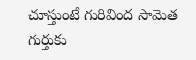చూస్తుంటే గురివింద సామెత గుర్తుకు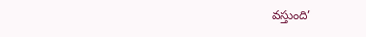వస్తుంది’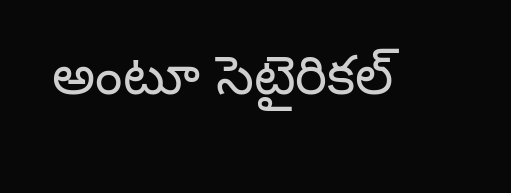అంటూ సెటైరికల్‌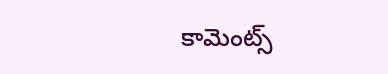కామెంట్స్‌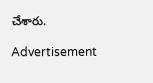చేశారు.

Advertisement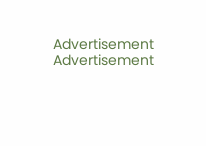Advertisement
Advertisement